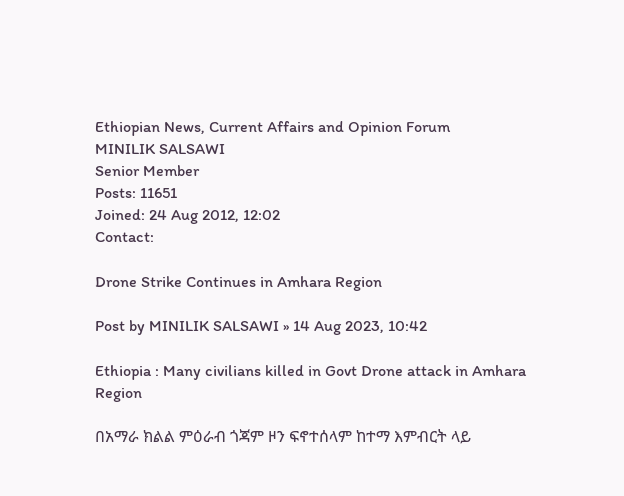Ethiopian News, Current Affairs and Opinion Forum
MINILIK SALSAWI
Senior Member
Posts: 11651
Joined: 24 Aug 2012, 12:02
Contact:

Drone Strike Continues in Amhara Region

Post by MINILIK SALSAWI » 14 Aug 2023, 10:42

Ethiopia : Many civilians killed in Govt Drone attack in Amhara Region

በአማራ ክልል ምዕራብ ጎጃም ዞን ፍኖተሰላም ከተማ እምብርት ላይ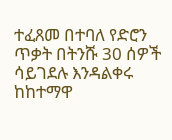ተፈጸመ በተባለ የድሮን ጥቃት በትንሹ 30 ሰዎች ሳይገደሉ እንዳልቀሩ ከከተማዋ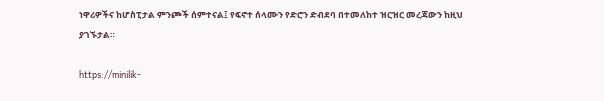ነዋሪዎችና ከሆስፒታል ምንጮች ሰምተናል፤ የፍኖተ ሰላሙን የድሮን ድብደባ በተመለከተ ዝርዝር መረጃውን ከዚህ ያገኙታል።

https://minilik-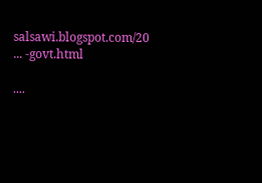salsawi.blogspot.com/20 ... -govt.html

....